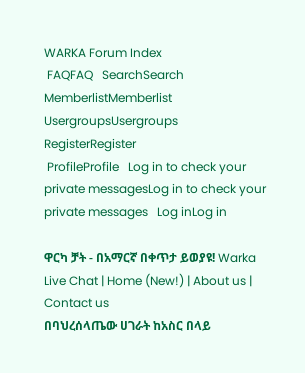WARKA Forum Index
 FAQFAQ   SearchSearch   MemberlistMemberlist   UsergroupsUsergroups   RegisterRegister
 ProfileProfile   Log in to check your private messagesLog in to check your private messages   Log inLog in

ዋርካ ቻት - በአማርኛ በቀጥታ ይወያዩ! Warka Live Chat | Home (New!) | About us | Contact us
በባህረሰላጤው ሀገራት ከአስር በላይ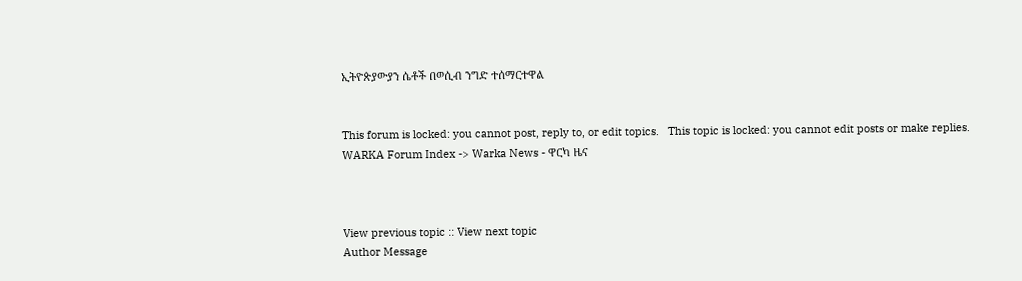ኢትዮጵያውያን ሴቶች በወሲብ ንግድ ተሰማርተዋል


This forum is locked: you cannot post, reply to, or edit topics.   This topic is locked: you cannot edit posts or make replies.    WARKA Forum Index -> Warka News - ዋርካ ዜና



View previous topic :: View next topic
Author Message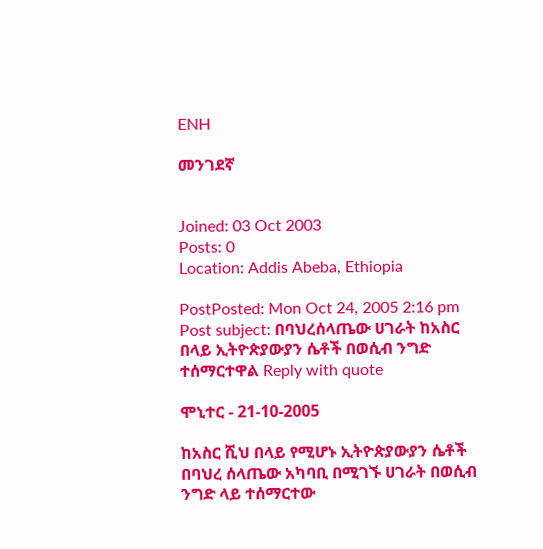ENH

መንገደኛ


Joined: 03 Oct 2003
Posts: 0
Location: Addis Abeba, Ethiopia

PostPosted: Mon Oct 24, 2005 2:16 pm    Post subject: በባህረሰላጤው ሀገራት ከአስር በላይ ኢትዮጵያውያን ሴቶች በወሲብ ንግድ ተሰማርተዋል Reply with quote

ሞኒተር - 21-10-2005

ከአስር ሺህ በላይ የሚሆኑ ኢትዮጵያውያን ሴቶች በባህረ ሰላጤው አካባቢ በሚገኙ ሀገራት በወሲብ ንግድ ላይ ተሰማርተው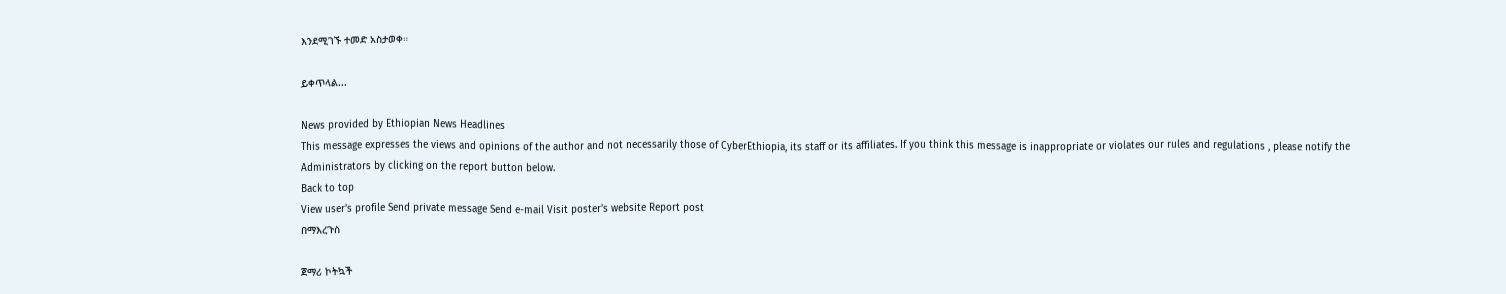እንደሚገኙ ተመድ አስታወቀ።

ይቀጥላል...

News provided by Ethiopian News Headlines
This message expresses the views and opinions of the author and not necessarily those of CyberEthiopia, its staff or its affiliates. If you think this message is inappropriate or violates our rules and regulations , please notify the Administrators by clicking on the report button below.
Back to top
View user's profile Send private message Send e-mail Visit poster's website Report post
በማእረጉስ

ጀማሪ ኮትኳች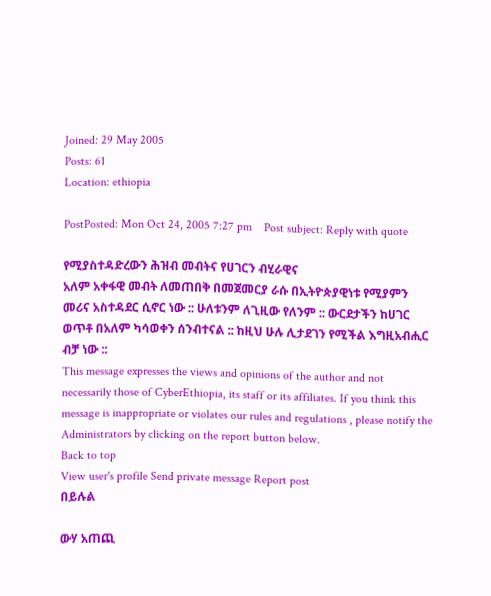Joined: 29 May 2005
Posts: 61
Location: ethiopia

PostPosted: Mon Oct 24, 2005 7:27 pm    Post subject: Reply with quote

የሚያስተዳድረውን ሕዝብ መብትና የሀገርን ብሂራዊና
አለም አቀፋዊ መብት ለመጠበቅ በመጀመርያ ራሱ በኢትዮጵያዊነቱ የሚያምን መሪና አስተዳደር ሲኖር ነው :: ሁለቱንም ለጊዚው የለንም :: ውርደታችን ከሀገር ወጥቶ በአለም ካሳወቀን ሰንብተናል :: ከዚህ ሁሉ ሊታደገን የሚችል እግዚአብሒር ብቻ ነው ::
This message expresses the views and opinions of the author and not necessarily those of CyberEthiopia, its staff or its affiliates. If you think this message is inappropriate or violates our rules and regulations , please notify the Administrators by clicking on the report button below.
Back to top
View user's profile Send private message Report post
በይሉል

ውሃ አጠጪ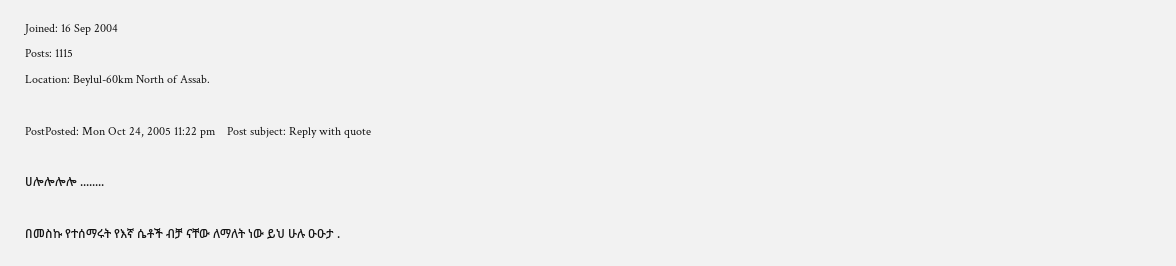Joined: 16 Sep 2004
Posts: 1115
Location: Beylul-60km North of Assab.

PostPosted: Mon Oct 24, 2005 11:22 pm    Post subject: Reply with quote

ሀሎሎሎሎ ........

በመስኩ የተሰማሩት የእኛ ሴቶች ብቻ ናቸው ለማለት ነው ይህ ሁሉ ዑዑታ .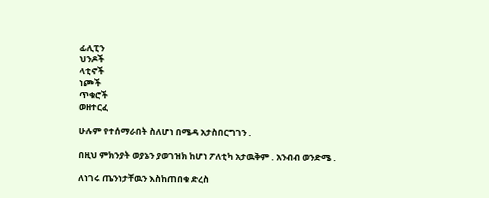ፊሊፒን
ህንዶች
ላቲኖች
ነጮች
ጥቁሮች
ወዘተርፈ

ሁሉም የተሰማራበት ስለሆነ በሜዳ አታስበርግገን .

በዚህ ምክንያት ወያኔን ያወገዝክ ከሆነ ፖለቲካ አታዉቅም . አንብብ ወንድሜ .

ለነገሩ ጤንነታቸዉን እስከጠበቁ ድረስ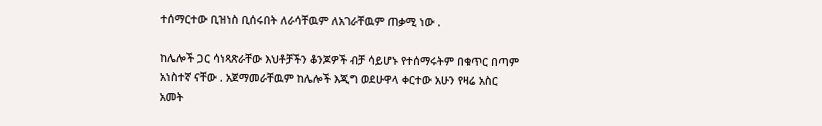ተሰማርተው ቢዝነስ ቢሰሩበት ለራሳቸዉም ለአገራቸዉም ጠቃሚ ነው .

ከሌሎች ጋር ሳነጻጽራቸው እህቶቻችን ቆንጆዎች ብቻ ሳይሆኑ የተሰማሩትም በቁጥር በጣም አነስተኛ ናቸው . አጀማመራቸዉም ከሌሎች እጂግ ወደሁዋላ ቀርተው አሁን የዛሬ አስር አመት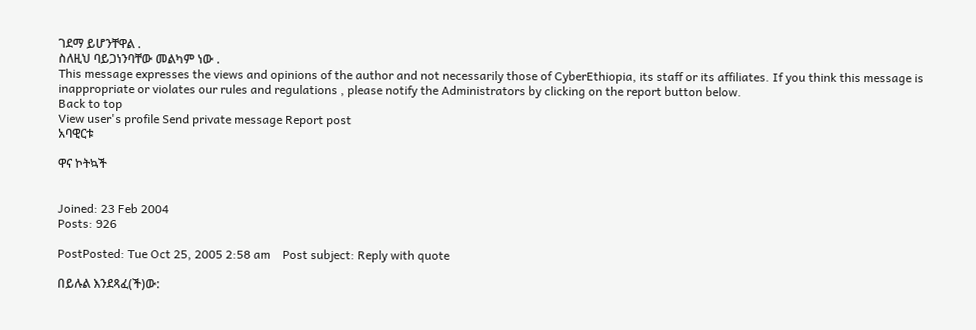ገደማ ይሆንቸዋል .
ስለዚህ ባይጋነንባቸው መልካም ነው .
This message expresses the views and opinions of the author and not necessarily those of CyberEthiopia, its staff or its affiliates. If you think this message is inappropriate or violates our rules and regulations , please notify the Administrators by clicking on the report button below.
Back to top
View user's profile Send private message Report post
አባዊርቱ

ዋና ኮትኳች


Joined: 23 Feb 2004
Posts: 926

PostPosted: Tue Oct 25, 2005 2:58 am    Post subject: Reply with quote

በይሉል እንደጻፈ(ች)ው: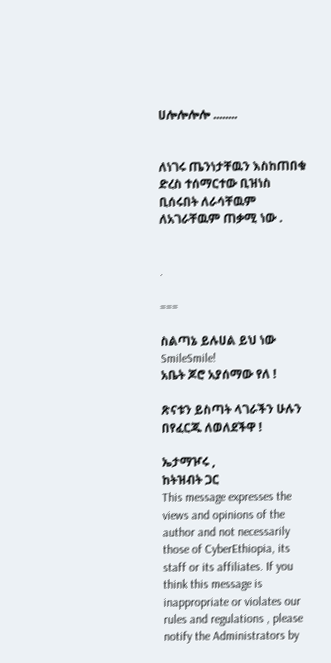ሀሎሎሎሎ ........


ለነገሩ ጤንነታቸዉን እስከጠበቁ ድረስ ተሰማርተው ቢዝነስ ቢሰሩበት ለራሳቸዉም ለአገራቸዉም ጠቃሚ ነው .


.

===

ስልጣኔ ይሉሀል ይህ ነው SmileSmile!
አቤት ጆሮ አያሰማው የለ !

ጽናቱን ይስጣት ላገራችን ሁሉን በየፈርጁ ለወለደችዋ !

ኤታማዦሩ ,
ከትዝብት ጋር
This message expresses the views and opinions of the author and not necessarily those of CyberEthiopia, its staff or its affiliates. If you think this message is inappropriate or violates our rules and regulations , please notify the Administrators by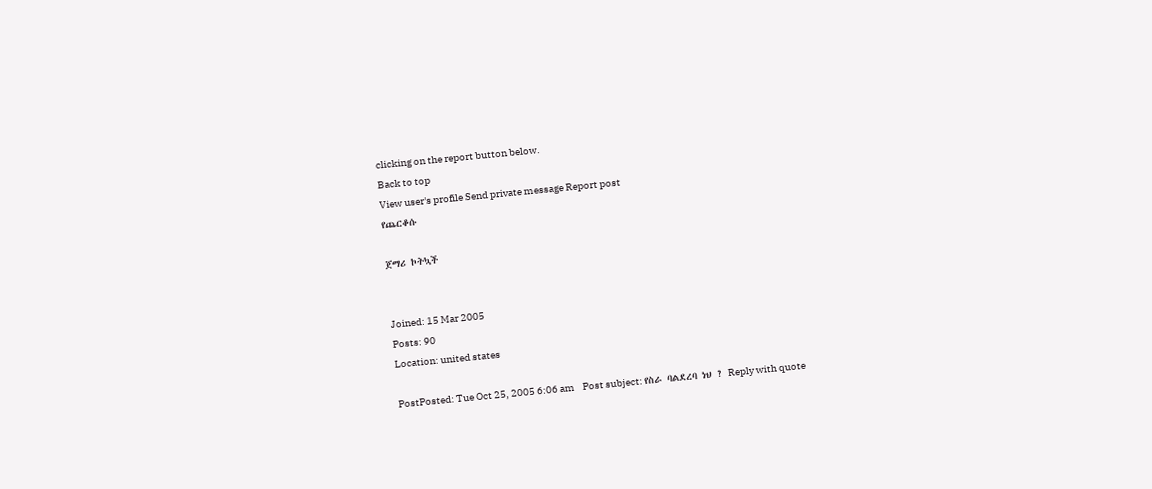clicking on the report button below.
Back to top
View user's profile Send private message Report post
የጨርቆሱ

ጀማሪ ኮትኳች


Joined: 15 Mar 2005
Posts: 90
Location: united states

PostPosted: Tue Oct 25, 2005 6:06 am    Post subject: የስራ ባልደረባ ነህ ? Reply with quote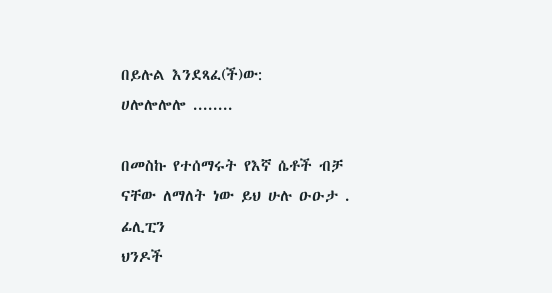በይሉል እንደጻፈ(ች)ው:
ሀሎሎሎሎ ........

በመስኩ የተሰማሩት የእኛ ሴቶች ብቻ ናቸው ለማለት ነው ይህ ሁሉ ዑዑታ .
ፊሊፒን
ህንዶች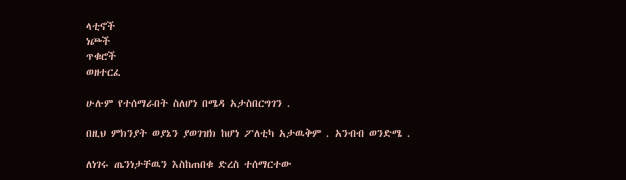ላቲኖች
ነጮች
ጥቁሮች
ወዘተርፈ

ሁሉም የተሰማራበት ስለሆነ በሜዳ አታስበርግገን .

በዚህ ምክንያት ወያኔን ያወገዝክ ከሆነ ፖለቲካ አታዉቅም . አንብብ ወንድሜ .

ለነገሩ ጤንነታቸዉን እስከጠበቁ ድረስ ተሰማርተው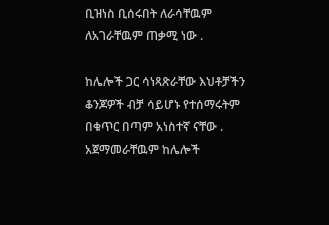ቢዝነስ ቢሰሩበት ለራሳቸዉም ለአገራቸዉም ጠቃሚ ነው .

ከሌሎች ጋር ሳነጻጽራቸው እህቶቻችን ቆንጆዎች ብቻ ሳይሆኑ የተሰማሩትም በቁጥር በጣም አነስተኛ ናቸው . አጀማመራቸዉም ከሌሎች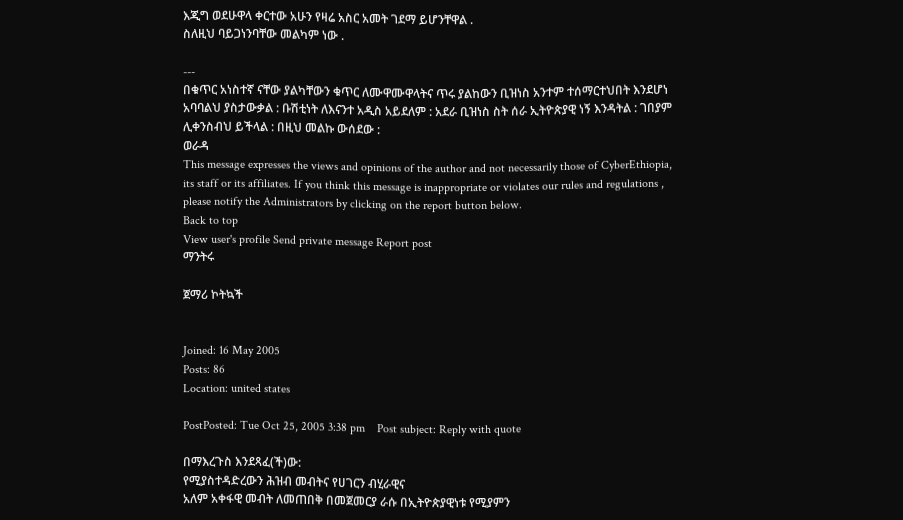እጂግ ወደሁዋላ ቀርተው አሁን የዛሬ አስር አመት ገደማ ይሆንቸዋል .
ስለዚህ ባይጋነንባቸው መልካም ነው .

---
በቁጥር አነስተኛ ናቸው ያልካቸውን ቁጥር ለሙዋሙዋላትና ጥሩ ያልከውን ቢዝነስ አንተም ተሰማርተህበት እንደሆነ አባባልህ ያስታውቃል : ቡሽቲነት ለእናንተ አዲስ አይደለም : አደራ ቢዝነስ ስት ሰራ ኢትዮጵያዊ ነኝ እንዳትል : ገበያም ሊቀንስብህ ይችላል : በዚህ መልኩ ውሰደው :
ወራዳ
This message expresses the views and opinions of the author and not necessarily those of CyberEthiopia, its staff or its affiliates. If you think this message is inappropriate or violates our rules and regulations , please notify the Administrators by clicking on the report button below.
Back to top
View user's profile Send private message Report post
ማንትሩ

ጀማሪ ኮትኳች


Joined: 16 May 2005
Posts: 86
Location: united states

PostPosted: Tue Oct 25, 2005 3:38 pm    Post subject: Reply with quote

በማእረጉስ እንደጻፈ(ች)ው:
የሚያስተዳድረውን ሕዝብ መብትና የሀገርን ብሂራዊና
አለም አቀፋዊ መብት ለመጠበቅ በመጀመርያ ራሱ በኢትዮጵያዊነቱ የሚያምን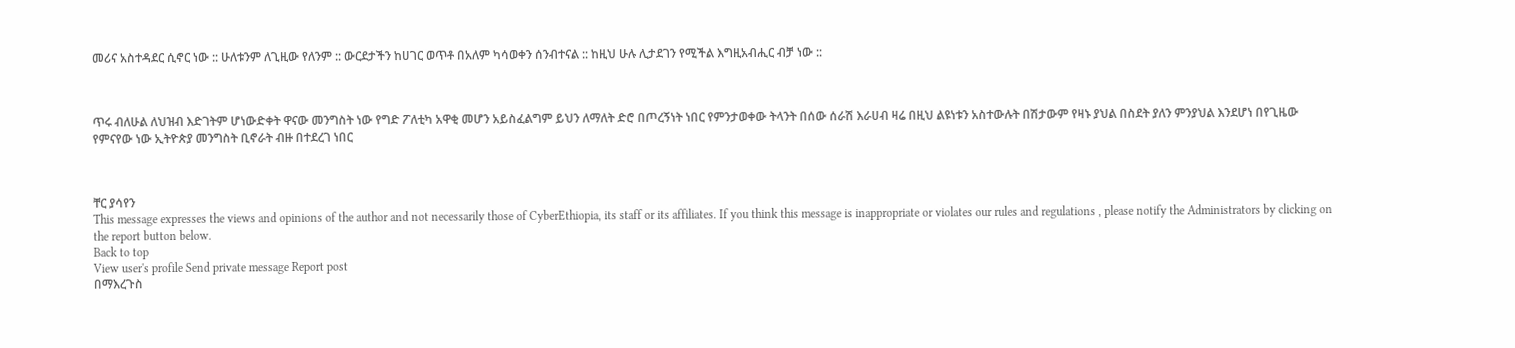መሪና አስተዳደር ሲኖር ነው :: ሁለቱንም ለጊዚው የለንም :: ውርደታችን ከሀገር ወጥቶ በአለም ካሳወቀን ሰንብተናል :: ከዚህ ሁሉ ሊታደገን የሚችል እግዚአብሒር ብቻ ነው ::



ጥሩ ብለሁል ለህዝብ እድገትም ሆነውድቀት ዋናው መንግስት ነው የግድ ፖለቲካ አዋቂ መሆን አይስፈልግም ይህን ለማለት ድሮ በጦረኝነት ነበር የምንታወቀው ትላንት በሰው ሰራሽ እራሀብ ዛሬ በዚህ ልዩነቱን አስተውሉት በሽታውም የዛኑ ያህል በስደት ያለን ምንያህል እንደሆነ በየጊዜው የምናየው ነው ኢትዮጵያ መንግስት ቢኖራት ብዙ በተደረገ ነበር



ቸር ያሳየን
This message expresses the views and opinions of the author and not necessarily those of CyberEthiopia, its staff or its affiliates. If you think this message is inappropriate or violates our rules and regulations , please notify the Administrators by clicking on the report button below.
Back to top
View user's profile Send private message Report post
በማእረጉስ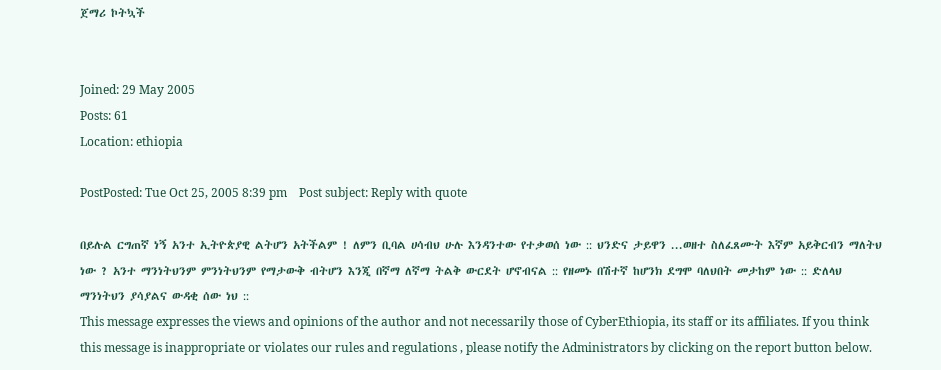ጀማሪ ኮትኳች


Joined: 29 May 2005
Posts: 61
Location: ethiopia

PostPosted: Tue Oct 25, 2005 8:39 pm    Post subject: Reply with quote

በይሉል ርግጠኛ ነኝ አንተ ኢትዮጵያዊ ልትሆን አትችልም ! ለምን ቢባል ሀሳብህ ሁሉ እንዳንተው የተቃወሰ ነው :: ህንድና ታይዋን ...ወዘተ ስለፈጸሙት እኛም አይቅርብን ማለትህ ነው ? አንተ ማንነትህንም ምንነትህንም የማታውቅ ብትሆን እንጂ በኛማ ለኛማ ትልቅ ውርደት ሆኖብናል :: የዘመኑ በሽተኛ ከሆንክ ደግሞ ባለህበት መታከም ነው :: ድለላህ ማንነትህን ያሳያልና ውዳቂ ሰው ነህ ::
This message expresses the views and opinions of the author and not necessarily those of CyberEthiopia, its staff or its affiliates. If you think this message is inappropriate or violates our rules and regulations , please notify the Administrators by clicking on the report button below.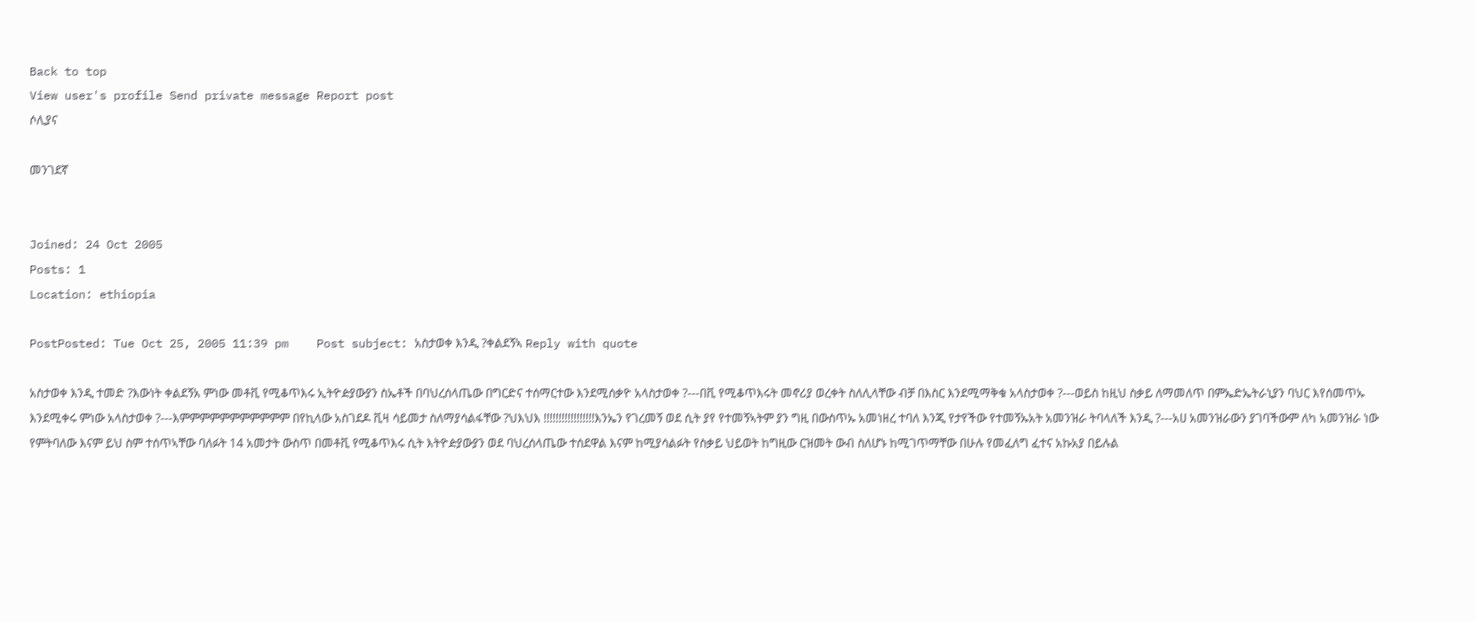Back to top
View user's profile Send private message Report post
ሶሊያና

መንገደኛ


Joined: 24 Oct 2005
Posts: 1
Location: ethiopia

PostPosted: Tue Oct 25, 2005 11:39 pm    Post subject: አስታወቀ እንዲ ?ቀልደኝኣ Reply with quote

አስታወቀ እንዲ ተመድ ?እውነት ቀልደኝአ ምነው መቶቪ የሚቆጥእሩ ኢትዮዽያውያን ስኤቶች በባህረሰላጤው በግርድና ተሰማርተው እንደሚሰቃዮ አላስታወቀ ?---በቪ የሚቆጥእሩት መኖሪያ ወረቀት ስለሊላቸው ብቻ በእስር እንደሚማቅቁ አላስታወቀ ?---ወይስ ከዚህ ስቃይ ለማመለጥ በምኤድኤትራኒያን ባህር እየሰመጥኡ እንደሚቀሩ ምነው አላስታወቀ ?---እምምምምምምምምምምም በየኪላው አስገደዶ ቪዛ ሳይመታ ስለማያሳልፋቸው ?ህእህእ !!!!!!!!!!!!!!!!!እንኤን የገረመኝ ወደ ሲት ያየ የተመኝኣትም ያን ግዚ በውስጥኡ አመነዘረ ተባለ እንጂ የታየችው የተመኝኡአት አመንዝራ ትባላለች እንዲ ?---አሀ አመንዝራውን ያገባችውም ለካ አመንዝራ ነው የምትባለው እናም ይህ ስም ተሰጥኣቸው ባለፉት 14 አመታት ውስጥ በመቶቪ የሚቆጥእሩ ሲት እትዮዽያውያን ወደ ባህረሰላጤው ተሰደዋል እናም ከሚያሳልፉት የስቃይ ህይወት ከግዚው ርዝመት ውብ ስለሆኑ ከሚገጥማቸው በሁሉ የመፈለግ ፈተና አኩአያ በይሉል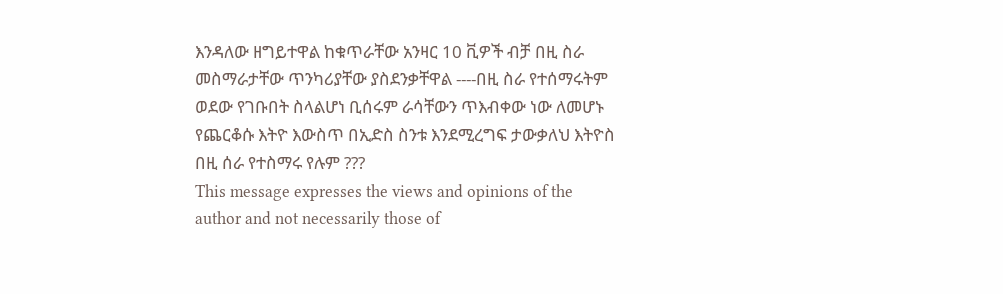እንዳለው ዘግይተዋል ከቁጥራቸው አንዛር 10 ቪዎች ብቻ በዚ ስራ መስማራታቸው ጥንካሪያቸው ያስደንቃቸዋል ----በዚ ስራ የተሰማሩትም ወደው የገቡበት ስላልሆነ ቢሰሩም ራሳቸውን ጥእብቀው ነው ለመሆኑ የጨርቆሱ እትዮ እውስጥ በኢድስ ስንቱ እንደሚረግፍ ታውቃለህ እትዮስ በዚ ሰራ የተስማሩ የሉም ???
This message expresses the views and opinions of the author and not necessarily those of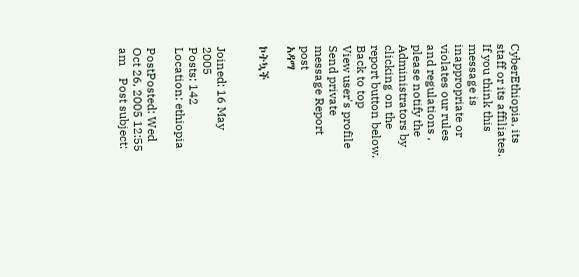CyberEthiopia, its staff or its affiliates. If you think this message is inappropriate or violates our rules and regulations , please notify the Administrators by clicking on the report button below.
Back to top
View user's profile Send private message Report post
አዳማ

ኮትኳች


Joined: 16 May 2005
Posts: 142
Location: ethiopia

PostPosted: Wed Oct 26, 2005 12:55 am    Post subject: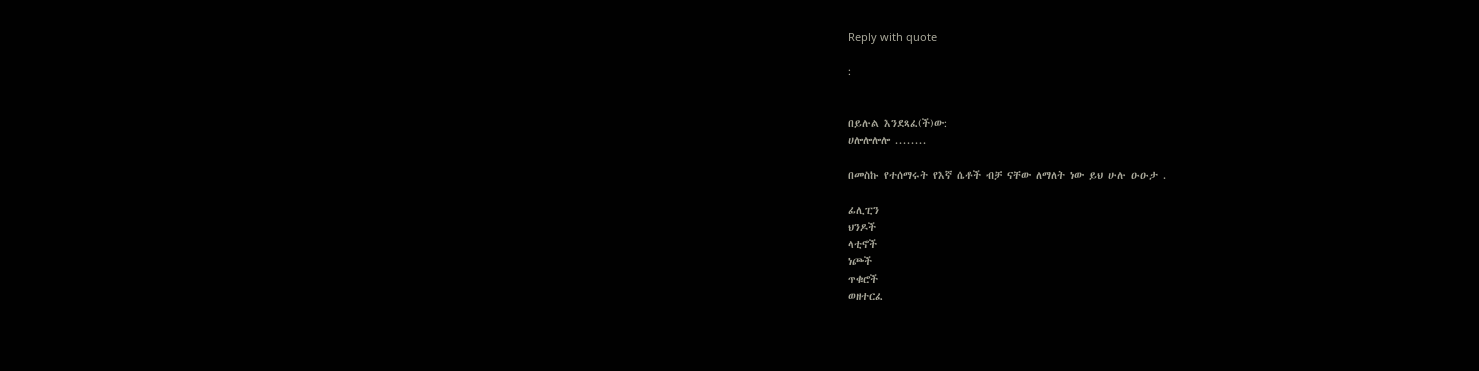Reply with quote

:


በይሉል እንደጻፈ(ች)ው:
ሀሎሎሎሎ ........

በመስኩ የተሰማሩት የእኛ ሴቶች ብቻ ናቸው ለማለት ነው ይህ ሁሉ ዑዑታ .

ፊሊፒን
ህንዶች
ላቲኖች
ነጮች
ጥቁሮች
ወዘተርፈ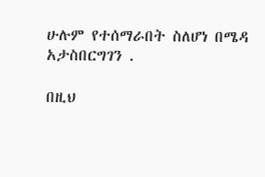ሁሉም የተሰማራበት ስለሆነ በሜዳ አታስበርግገን .

በዚህ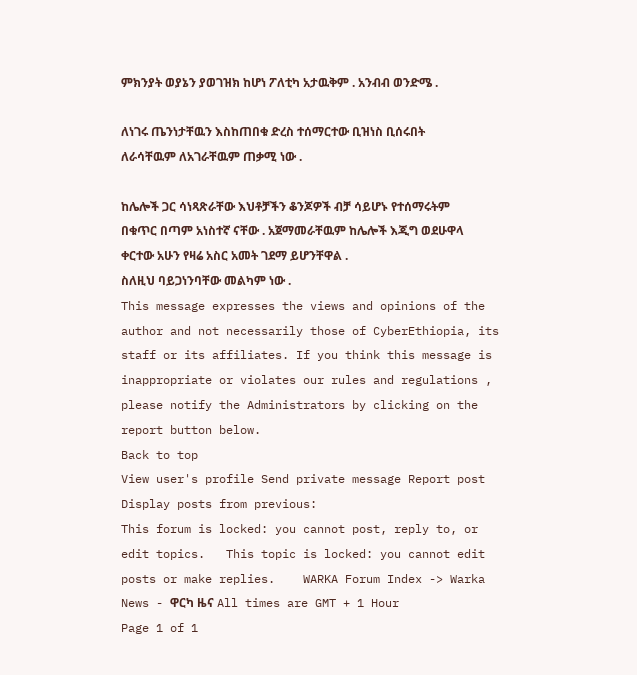ምክንያት ወያኔን ያወገዝክ ከሆነ ፖለቲካ አታዉቅም . አንብብ ወንድሜ .

ለነገሩ ጤንነታቸዉን እስከጠበቁ ድረስ ተሰማርተው ቢዝነስ ቢሰሩበት ለራሳቸዉም ለአገራቸዉም ጠቃሚ ነው .

ከሌሎች ጋር ሳነጻጽራቸው እህቶቻችን ቆንጆዎች ብቻ ሳይሆኑ የተሰማሩትም በቁጥር በጣም አነስተኛ ናቸው . አጀማመራቸዉም ከሌሎች እጂግ ወደሁዋላ ቀርተው አሁን የዛሬ አስር አመት ገደማ ይሆንቸዋል .
ስለዚህ ባይጋነንባቸው መልካም ነው .
This message expresses the views and opinions of the author and not necessarily those of CyberEthiopia, its staff or its affiliates. If you think this message is inappropriate or violates our rules and regulations , please notify the Administrators by clicking on the report button below.
Back to top
View user's profile Send private message Report post
Display posts from previous:
This forum is locked: you cannot post, reply to, or edit topics.   This topic is locked: you cannot edit posts or make replies.    WARKA Forum Index -> Warka News - ዋርካ ዜና All times are GMT + 1 Hour
Page 1 of 1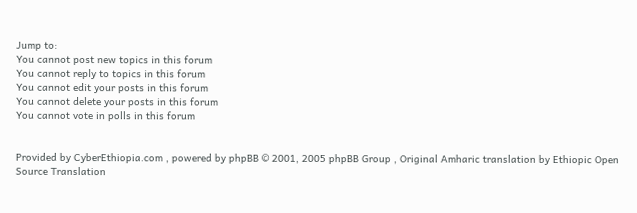Jump to:
You cannot post new topics in this forum
You cannot reply to topics in this forum
You cannot edit your posts in this forum
You cannot delete your posts in this forum
You cannot vote in polls in this forum


Provided by CyberEthiopia.com , powered by phpBB © 2001, 2005 phpBB Group , Original Amharic translation by Ethiopic Open Source Translation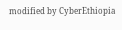modified by CyberEthiopia